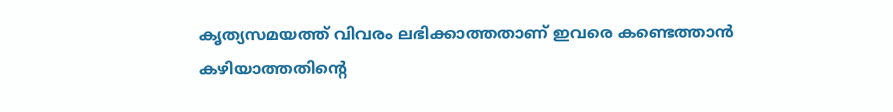കൃത്യസമയത്ത് വിവരം ലഭിക്കാത്തതാണ് ഇവരെ കണ്ടെത്താൻ കഴിയാത്തതിന്റെ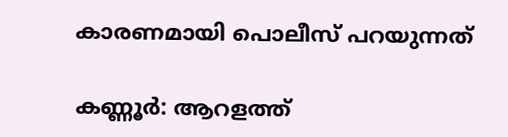കാരണമായി പൊലീസ് പറയുന്നത്

കണ്ണൂർ: ആറളത്ത്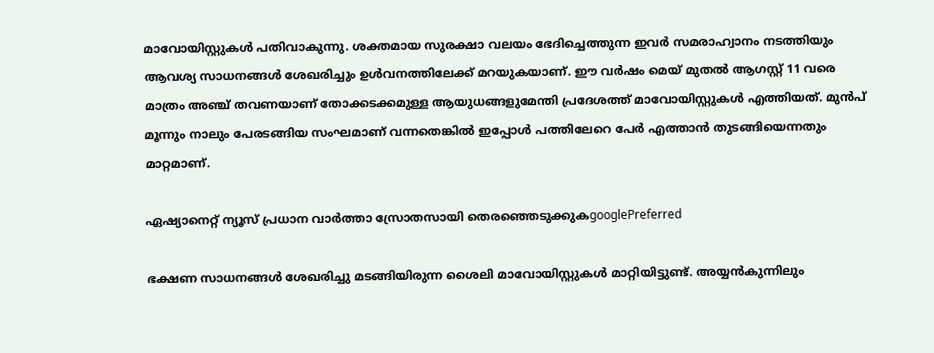മാവോയിസ്റ്റുകൾ പതിവാകുന്നു. ശക്തമായ സുരക്ഷാ വലയം ഭേദിച്ചെത്തുന്ന ഇവർ സമരാഹ്വാനം നടത്തിയും ആവശ്യ സാധനങ്ങള്‍ ശേഖരിച്ചും ഉള്‍വനത്തിലേക്ക് മറയുകയാണ്. ഈ വർഷം മെയ് മുതൽ ആഗസ്റ്റ് 11 വരെ മാത്രം അഞ്ച് തവണയാണ് തോക്കടക്കമുള്ള ആയുധങ്ങളുമേന്തി പ്രദേശത്ത് മാവോയിസ്റ്റുകൾ എത്തിയത്. മുൻപ് മൂന്നും നാലും പേരടങ്ങിയ സംഘമാണ് വന്നതെങ്കിൽ ഇപ്പോൾ പത്തിലേറെ പേർ എത്താൻ തുടങ്ങിയെന്നതും മാറ്റമാണ്.

ഏഷ്യാനെറ്റ് ന്യൂസ് പ്രധാന വാർത്താ സ്രോതസായി തെരഞ്ഞെടുക്കുകgooglePreferred

ഭക്ഷണ സാധനങ്ങള്‍ ശേഖരിച്ചു മടങ്ങിയിരുന്ന ശൈലി മാവോയിസ്റ്റുകൾ മാറ്റിയിട്ടുണ്ട്. അയ്യൻകുന്നിലും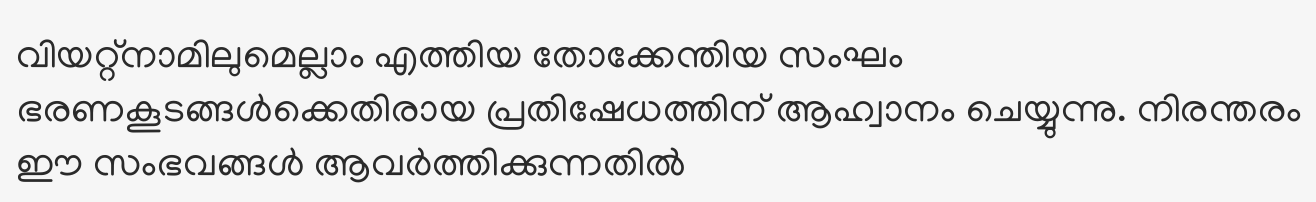വിയറ്റ്നാമിലുമെല്ലാം എത്തിയ തോക്കേന്തിയ സംഘം ഭരണകൂടങ്ങൾക്കെതിരായ പ്രതിഷേധത്തിന് ആഹ്വാനം ചെയ്യുന്നു. നിരന്തരം ഈ സംഭവങ്ങൾ ആവർത്തിക്കുന്നതിൽ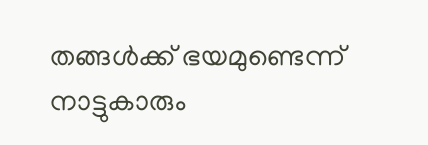തങ്ങൾക്ക് ഭയമുണ്ടെന്ന് നാട്ടുകാരും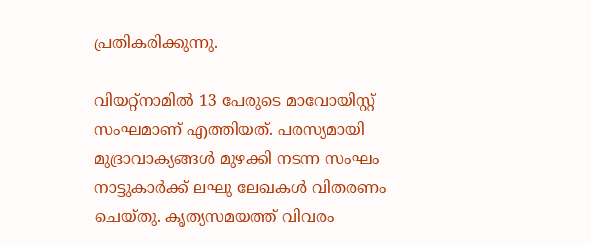പ്രതികരിക്കുന്നു.

വിയറ്റ്നാമിൽ 13 പേരുടെ മാവോയിസ്റ്റ് സംഘമാണ് എത്തിയത്. പരസ്യമായി മുദ്രാവാക്യങ്ങള്‍ മുഴക്കി നടന്ന സംഘം നാട്ടുകാർക്ക് ലഘു ലേഖകള്‍ വിതരണം ചെയ്തു. കൃത്യസമയത്ത് വിവരം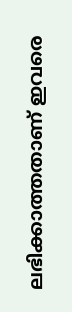ലഭിക്കാത്തതാണ് ഇവരെ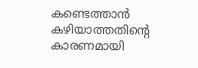കണ്ടെത്താൻ കഴിയാത്തതിന്റെ കാരണമായി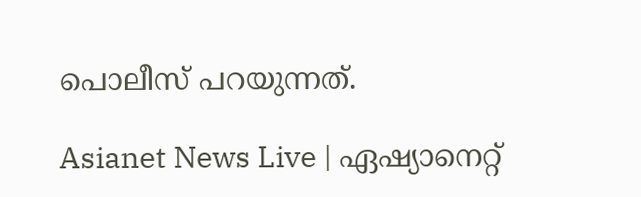പൊലീസ് പറയുന്നത്.

Asianet News Live | ഏഷ്യാനെറ്റ്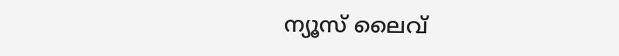ന്യൂസ് ലൈവ്